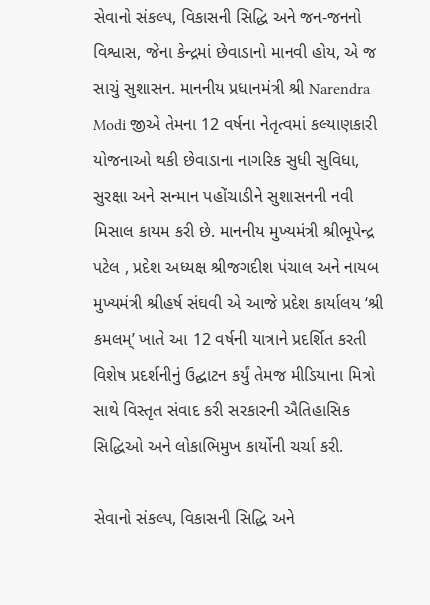સેવાનો સંકલ્પ, વિકાસની સિદ્ધિ અને જન-જનનો વિશ્વાસ, જેના કેન્દ્રમાં છેવાડાનો માનવી હોય, એ જ સાચું સુશાસન. માનનીય પ્રધાનમંત્રી શ્રી Narendra Modi જીએ તેમના 12 વર્ષના નેતૃત્વમાં કલ્યાણકારી યોજનાઓ થકી છેવાડાના નાગરિક સુધી સુવિધા, સુરક્ષા અને સન્માન પહોંચાડીને સુશાસનની નવી મિસાલ કાયમ કરી છે. માનનીય મુખ્યમંત્રી શ્રીભૂપેન્દ્ર પટેલ , પ્રદેશ અધ્યક્ષ શ્રીજગદીશ પંચાલ અને નાયબ મુખ્યમંત્રી શ્રીહર્ષ સંઘવી એ આજે પ્રદેશ કાર્યાલય ‘શ્રી કમલમ્’ ખાતે આ 12 વર્ષની યાત્રાને પ્રદર્શિત કરતી વિશેષ પ્રદર્શનીનું ઉદ્ઘાટન કર્યું તેમજ મીડિયાના મિત્રો સાથે વિસ્તૃત સંવાદ કરી સરકારની ઐતિહાસિક સિદ્ધિઓ અને લોકાભિમુખ કાર્યોની ચર્ચા કરી.

સેવાનો સંકલ્પ, વિકાસની સિદ્ધિ અને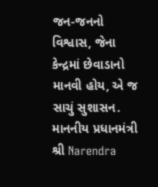જન-જનનો વિશ્વાસ, જેના કેન્દ્રમાં છેવાડાનો માનવી હોય, એ જ સાચું સુશાસન. માનનીય પ્રધાનમંત્રી શ્રી Narendra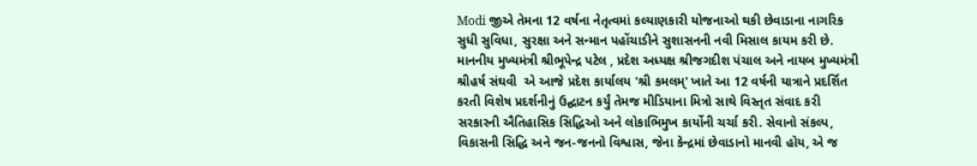Modi જીએ તેમના 12 વર્ષના નેતૃત્વમાં કલ્યાણકારી યોજનાઓ થકી છેવાડાના નાગરિક સુધી સુવિધા, સુરક્ષા અને સન્માન પહોંચાડીને સુશાસનની નવી મિસાલ કાયમ કરી છે. માનનીય મુખ્યમંત્રી શ્રીભૂપેન્દ્ર પટેલ , પ્રદેશ અધ્યક્ષ શ્રીજગદીશ પંચાલ અને નાયબ મુખ્યમંત્રી શ્રીહર્ષ સંઘવી  એ આજે પ્રદેશ કાર્યાલય 'શ્રી કમલમ્' ખાતે આ 12 વર્ષની યાત્રાને પ્રદર્શિત કરતી વિશેષ પ્રદર્શનીનું ઉદ્ઘાટન કર્યું તેમજ મીડિયાના મિત્રો સાથે વિસ્તૃત સંવાદ કરી સરકારની ઐતિહાસિક સિદ્ધિઓ અને લોકાભિમુખ કાર્યોની ચર્ચા કરી. સેવાનો સંકલ્પ, વિકાસની સિદ્ધિ અને જન-જનનો વિશ્વાસ, જેના કેન્દ્રમાં છેવાડાનો માનવી હોય, એ જ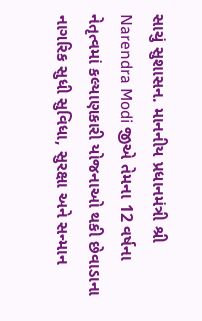સાચું સુશાસન. માનનીય પ્રધાનમંત્રી શ્રી Narendra Modi જીએ તેમના 12 વર્ષના નેતૃત્વમાં કલ્યાણકારી યોજનાઓ થકી છેવાડાના નાગરિક સુધી સુવિધા, સુરક્ષા અને સન્માન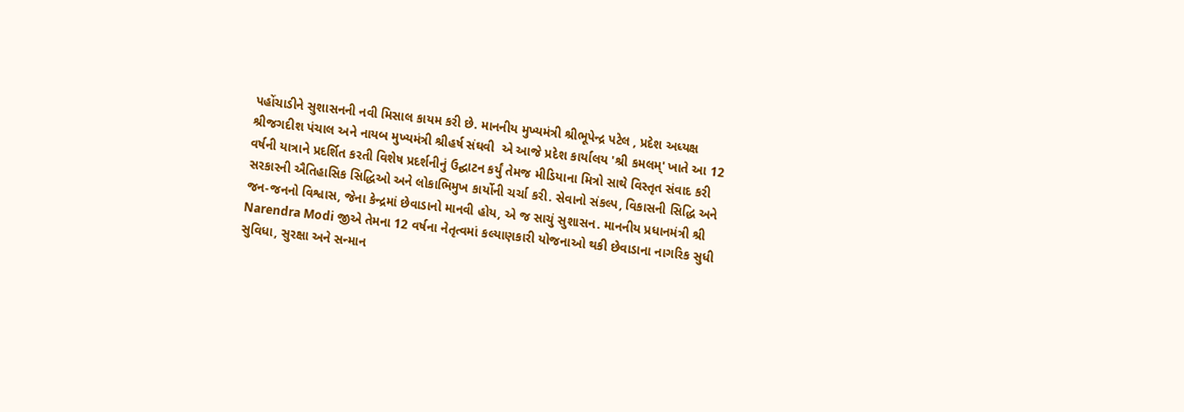પહોંચાડીને સુશાસનની નવી મિસાલ કાયમ કરી છે. માનનીય મુખ્યમંત્રી શ્રીભૂપેન્દ્ર પટેલ , પ્રદેશ અધ્યક્ષ શ્રીજગદીશ પંચાલ અને નાયબ મુખ્યમંત્રી શ્રીહર્ષ સંઘવી  એ આજે પ્રદેશ કાર્યાલય 'શ્રી કમલમ્' ખાતે આ 12 વર્ષની યાત્રાને પ્રદર્શિત કરતી વિશેષ પ્રદર્શનીનું ઉદ્ઘાટન કર્યું તેમજ મીડિયાના મિત્રો સાથે વિસ્તૃત સંવાદ કરી સરકારની ઐતિહાસિક સિદ્ધિઓ અને લોકાભિમુખ કાર્યોની ચર્ચા કરી. સેવાનો સંકલ્પ, વિકાસની સિદ્ધિ અને જન-જનનો વિશ્વાસ, જેના કેન્દ્રમાં છેવાડાનો માનવી હોય, એ જ સાચું સુશાસન. માનનીય પ્રધાનમંત્રી શ્રી Narendra Modi જીએ તેમના 12 વર્ષના નેતૃત્વમાં કલ્યાણકારી યોજનાઓ થકી છેવાડાના નાગરિક સુધી સુવિધા, સુરક્ષા અને સન્માન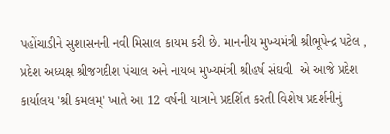પહોંચાડીને સુશાસનની નવી મિસાલ કાયમ કરી છે. માનનીય મુખ્યમંત્રી શ્રીભૂપેન્દ્ર પટેલ , પ્રદેશ અધ્યક્ષ શ્રીજગદીશ પંચાલ અને નાયબ મુખ્યમંત્રી શ્રીહર્ષ સંઘવી  એ આજે પ્રદેશ કાર્યાલય 'શ્રી કમલમ્' ખાતે આ 12 વર્ષની યાત્રાને પ્રદર્શિત કરતી વિશેષ પ્રદર્શનીનું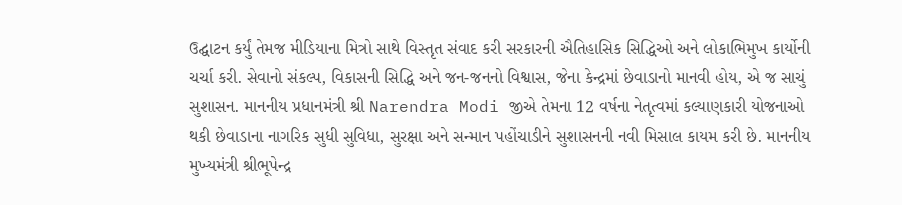ઉદ્ઘાટન કર્યું તેમજ મીડિયાના મિત્રો સાથે વિસ્તૃત સંવાદ કરી સરકારની ઐતિહાસિક સિદ્ધિઓ અને લોકાભિમુખ કાર્યોની ચર્ચા કરી. સેવાનો સંકલ્પ, વિકાસની સિદ્ધિ અને જન-જનનો વિશ્વાસ, જેના કેન્દ્રમાં છેવાડાનો માનવી હોય, એ જ સાચું સુશાસન. માનનીય પ્રધાનમંત્રી શ્રી Narendra Modi જીએ તેમના 12 વર્ષના નેતૃત્વમાં કલ્યાણકારી યોજનાઓ થકી છેવાડાના નાગરિક સુધી સુવિધા, સુરક્ષા અને સન્માન પહોંચાડીને સુશાસનની નવી મિસાલ કાયમ કરી છે. માનનીય મુખ્યમંત્રી શ્રીભૂપેન્દ્ર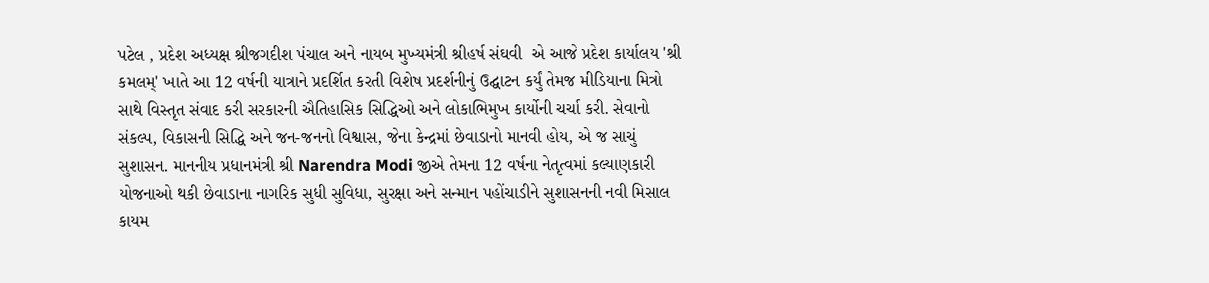પટેલ , પ્રદેશ અધ્યક્ષ શ્રીજગદીશ પંચાલ અને નાયબ મુખ્યમંત્રી શ્રીહર્ષ સંઘવી  એ આજે પ્રદેશ કાર્યાલય 'શ્રી કમલમ્' ખાતે આ 12 વર્ષની યાત્રાને પ્રદર્શિત કરતી વિશેષ પ્રદર્શનીનું ઉદ્ઘાટન કર્યું તેમજ મીડિયાના મિત્રો સાથે વિસ્તૃત સંવાદ કરી સરકારની ઐતિહાસિક સિદ્ધિઓ અને લોકાભિમુખ કાર્યોની ચર્ચા કરી. સેવાનો સંકલ્પ, વિકાસની સિદ્ધિ અને જન-જનનો વિશ્વાસ, જેના કેન્દ્રમાં છેવાડાનો માનવી હોય, એ જ સાચું સુશાસન. માનનીય પ્રધાનમંત્રી શ્રી Narendra Modi જીએ તેમના 12 વર્ષના નેતૃત્વમાં કલ્યાણકારી યોજનાઓ થકી છેવાડાના નાગરિક સુધી સુવિધા, સુરક્ષા અને સન્માન પહોંચાડીને સુશાસનની નવી મિસાલ કાયમ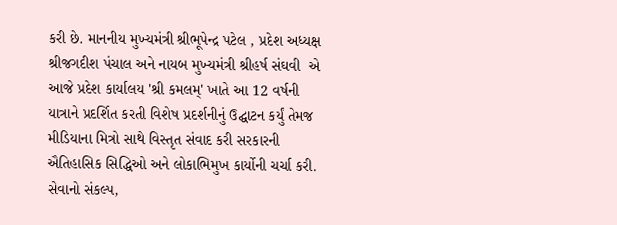કરી છે. માનનીય મુખ્યમંત્રી શ્રીભૂપેન્દ્ર પટેલ , પ્રદેશ અધ્યક્ષ શ્રીજગદીશ પંચાલ અને નાયબ મુખ્યમંત્રી શ્રીહર્ષ સંઘવી  એ આજે પ્રદેશ કાર્યાલય 'શ્રી કમલમ્' ખાતે આ 12 વર્ષની યાત્રાને પ્રદર્શિત કરતી વિશેષ પ્રદર્શનીનું ઉદ્ઘાટન કર્યું તેમજ મીડિયાના મિત્રો સાથે વિસ્તૃત સંવાદ કરી સરકારની ઐતિહાસિક સિદ્ધિઓ અને લોકાભિમુખ કાર્યોની ચર્ચા કરી. સેવાનો સંકલ્પ,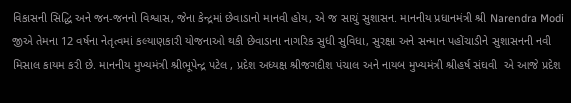વિકાસની સિદ્ધિ અને જન-જનનો વિશ્વાસ, જેના કેન્દ્રમાં છેવાડાનો માનવી હોય, એ જ સાચું સુશાસન. માનનીય પ્રધાનમંત્રી શ્રી Narendra Modi જીએ તેમના 12 વર્ષના નેતૃત્વમાં કલ્યાણકારી યોજનાઓ થકી છેવાડાના નાગરિક સુધી સુવિધા, સુરક્ષા અને સન્માન પહોંચાડીને સુશાસનની નવી મિસાલ કાયમ કરી છે. માનનીય મુખ્યમંત્રી શ્રીભૂપેન્દ્ર પટેલ , પ્રદેશ અધ્યક્ષ શ્રીજગદીશ પંચાલ અને નાયબ મુખ્યમંત્રી શ્રીહર્ષ સંઘવી  એ આજે પ્રદેશ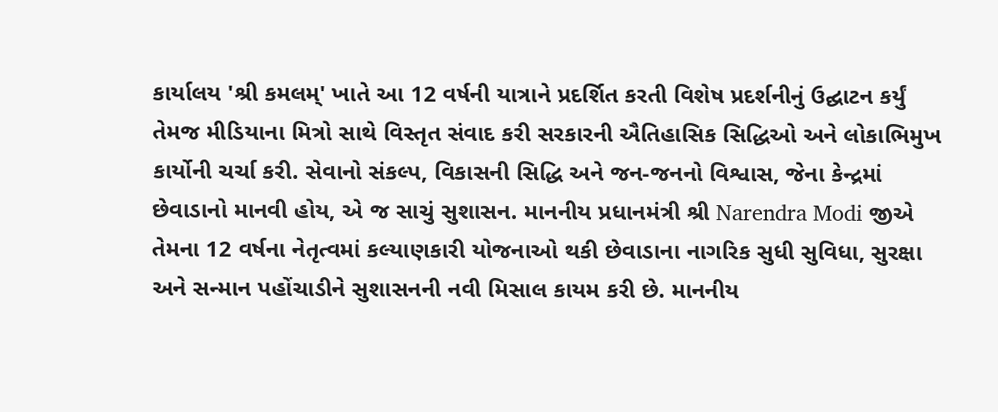કાર્યાલય 'શ્રી કમલમ્' ખાતે આ 12 વર્ષની યાત્રાને પ્રદર્શિત કરતી વિશેષ પ્રદર્શનીનું ઉદ્ઘાટન કર્યું તેમજ મીડિયાના મિત્રો સાથે વિસ્તૃત સંવાદ કરી સરકારની ઐતિહાસિક સિદ્ધિઓ અને લોકાભિમુખ કાર્યોની ચર્ચા કરી. સેવાનો સંકલ્પ, વિકાસની સિદ્ધિ અને જન-જનનો વિશ્વાસ, જેના કેન્દ્રમાં છેવાડાનો માનવી હોય, એ જ સાચું સુશાસન. માનનીય પ્રધાનમંત્રી શ્રી Narendra Modi જીએ તેમના 12 વર્ષના નેતૃત્વમાં કલ્યાણકારી યોજનાઓ થકી છેવાડાના નાગરિક સુધી સુવિધા, સુરક્ષા અને સન્માન પહોંચાડીને સુશાસનની નવી મિસાલ કાયમ કરી છે. માનનીય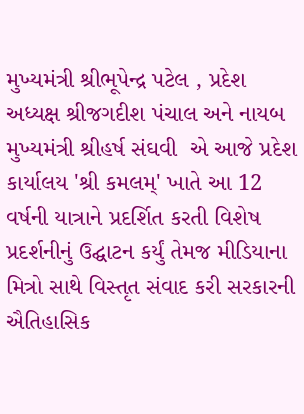મુખ્યમંત્રી શ્રીભૂપેન્દ્ર પટેલ , પ્રદેશ અધ્યક્ષ શ્રીજગદીશ પંચાલ અને નાયબ મુખ્યમંત્રી શ્રીહર્ષ સંઘવી  એ આજે પ્રદેશ કાર્યાલય 'શ્રી કમલમ્' ખાતે આ 12 વર્ષની યાત્રાને પ્રદર્શિત કરતી વિશેષ પ્રદર્શનીનું ઉદ્ઘાટન કર્યું તેમજ મીડિયાના મિત્રો સાથે વિસ્તૃત સંવાદ કરી સરકારની ઐતિહાસિક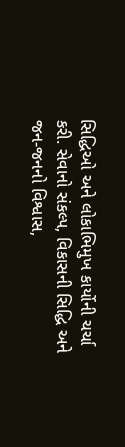સિદ્ધિઓ અને લોકાભિમુખ કાર્યોની ચર્ચા કરી. સેવાનો સંકલ્પ, વિકાસની સિદ્ધિ અને જન-જનનો વિશ્વાસ,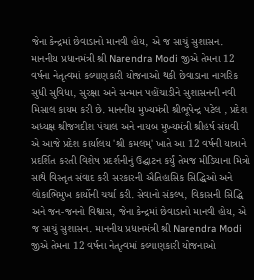જેના કેન્દ્રમાં છેવાડાનો માનવી હોય, એ જ સાચું સુશાસન. માનનીય પ્રધાનમંત્રી શ્રી Narendra Modi જીએ તેમના 12 વર્ષના નેતૃત્વમાં કલ્યાણકારી યોજનાઓ થકી છેવાડાના નાગરિક સુધી સુવિધા, સુરક્ષા અને સન્માન પહોંચાડીને સુશાસનની નવી મિસાલ કાયમ કરી છે. માનનીય મુખ્યમંત્રી શ્રીભૂપેન્દ્ર પટેલ , પ્રદેશ અધ્યક્ષ શ્રીજગદીશ પંચાલ અને નાયબ મુખ્યમંત્રી શ્રીહર્ષ સંઘવી  એ આજે પ્રદેશ કાર્યાલય 'શ્રી કમલમ્' ખાતે આ 12 વર્ષની યાત્રાને પ્રદર્શિત કરતી વિશેષ પ્રદર્શનીનું ઉદ્ઘાટન કર્યું તેમજ મીડિયાના મિત્રો સાથે વિસ્તૃત સંવાદ કરી સરકારની ઐતિહાસિક સિદ્ધિઓ અને લોકાભિમુખ કાર્યોની ચર્ચા કરી. સેવાનો સંકલ્પ, વિકાસની સિદ્ધિ અને જન-જનનો વિશ્વાસ, જેના કેન્દ્રમાં છેવાડાનો માનવી હોય, એ જ સાચું સુશાસન. માનનીય પ્રધાનમંત્રી શ્રી Narendra Modi જીએ તેમના 12 વર્ષના નેતૃત્વમાં કલ્યાણકારી યોજનાઓ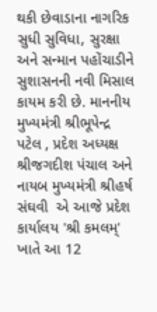થકી છેવાડાના નાગરિક સુધી સુવિધા, સુરક્ષા અને સન્માન પહોંચાડીને સુશાસનની નવી મિસાલ કાયમ કરી છે. માનનીય મુખ્યમંત્રી શ્રીભૂપેન્દ્ર પટેલ , પ્રદેશ અધ્યક્ષ શ્રીજગદીશ પંચાલ અને નાયબ મુખ્યમંત્રી શ્રીહર્ષ સંઘવી  એ આજે પ્રદેશ કાર્યાલય 'શ્રી કમલમ્' ખાતે આ 12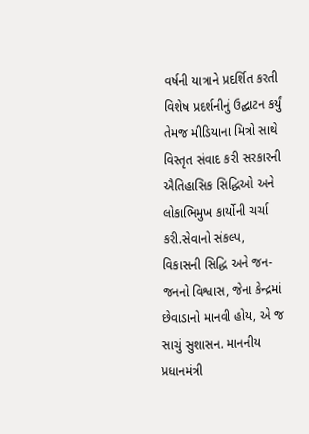વર્ષની યાત્રાને પ્રદર્શિત કરતી વિશેષ પ્રદર્શનીનું ઉદ્ઘાટન કર્યું તેમજ મીડિયાના મિત્રો સાથે વિસ્તૃત સંવાદ કરી સરકારની ઐતિહાસિક સિદ્ધિઓ અને લોકાભિમુખ કાર્યોની ચર્ચા કરી.સેવાનો સંકલ્પ, વિકાસની સિદ્ધિ અને જન-જનનો વિશ્વાસ, જેના કેન્દ્રમાં છેવાડાનો માનવી હોય, એ જ સાચું સુશાસન. માનનીય પ્રધાનમંત્રી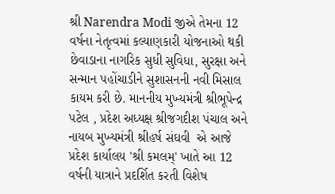શ્રી Narendra Modi જીએ તેમના 12 વર્ષના નેતૃત્વમાં કલ્યાણકારી યોજનાઓ થકી છેવાડાના નાગરિક સુધી સુવિધા, સુરક્ષા અને સન્માન પહોંચાડીને સુશાસનની નવી મિસાલ કાયમ કરી છે. માનનીય મુખ્યમંત્રી શ્રીભૂપેન્દ્ર પટેલ , પ્રદેશ અધ્યક્ષ શ્રીજગદીશ પંચાલ અને નાયબ મુખ્યમંત્રી શ્રીહર્ષ સંઘવી  એ આજે પ્રદેશ કાર્યાલય 'શ્રી કમલમ્' ખાતે આ 12 વર્ષની યાત્રાને પ્રદર્શિત કરતી વિશેષ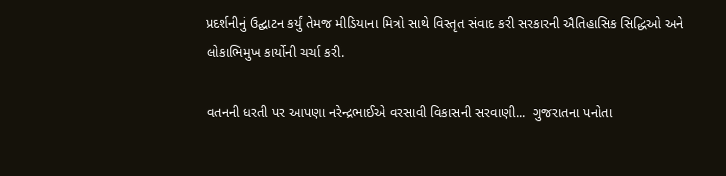પ્રદર્શનીનું ઉદ્ઘાટન કર્યું તેમજ મીડિયાના મિત્રો સાથે વિસ્તૃત સંવાદ કરી સરકારની ઐતિહાસિક સિદ્ધિઓ અને લોકાભિમુખ કાર્યોની ચર્ચા કરી.

વતનની ધરતી પર આપણા નરેન્દ્રભાઈએ વરસાવી વિકાસની સરવાણી...  ગુજરાતના પનોતા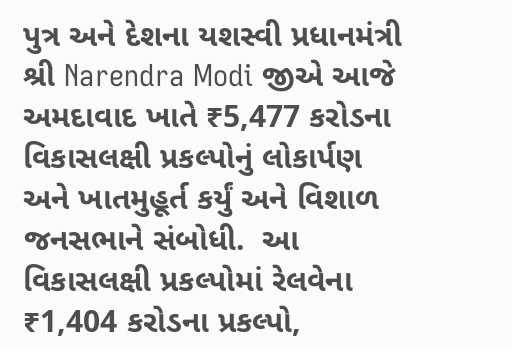પુત્ર અને દેશના યશસ્વી પ્રધાનમંત્રી શ્રી Narendra Modi જીએ આજે અમદાવાદ ખાતે ₹5,477 કરોડના વિકાસલક્ષી પ્રકલ્પોનું લોકાર્પણ અને ખાતમુહૂર્ત કર્યું અને વિશાળ જનસભાને સંબોધી.  આ વિકાસલક્ષી પ્રકલ્પોમાં રેલવેના ₹1,404 કરોડના પ્રકલ્પો,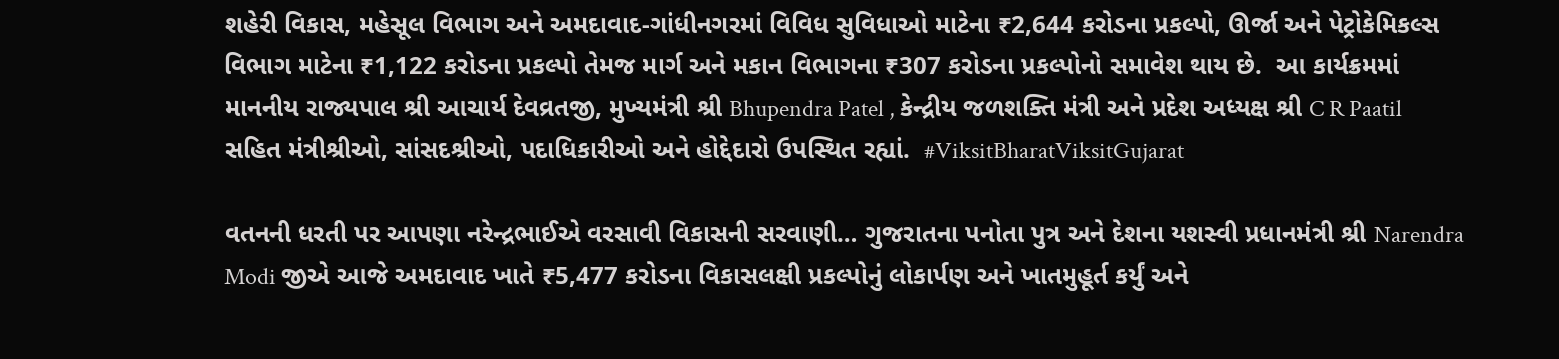શહેરી વિકાસ, મહેસૂલ વિભાગ અને અમદાવાદ-ગાંધીનગરમાં વિવિધ સુવિધાઓ માટેના ₹2,644 કરોડના પ્રકલ્પો, ઊર્જા અને પેટ્રોકેમિકલ્સ વિભાગ માટેના ₹1,122 કરોડના પ્રકલ્પો તેમજ માર્ગ અને મકાન વિભાગના ₹307 કરોડના પ્રકલ્પોનો સમાવેશ થાય છે.  આ કાર્યક્રમમાં માનનીય રાજ્યપાલ શ્રી આચાર્ય દેવવ્રતજી, મુખ્યમંત્રી શ્રી Bhupendra Patel , કેન્દ્રીય જળશક્તિ મંત્રી અને પ્રદેશ અધ્યક્ષ શ્રી C R Paatil સહિત મંત્રીશ્રીઓ, સાંસદશ્રીઓ, પદાધિકારીઓ અને હોદ્દેદારો ઉપસ્થિત રહ્યાં.  #ViksitBharatViksitGujarat

વતનની ધરતી પર આપણા નરેન્દ્રભાઈએ વરસાવી વિકાસની સરવાણી… ગુજરાતના પનોતા પુત્ર અને દેશના યશસ્વી પ્રધાનમંત્રી શ્રી Narendra Modi જીએ આજે અમદાવાદ ખાતે ₹5,477 કરોડના વિકાસલક્ષી પ્રકલ્પોનું લોકાર્પણ અને ખાતમુહૂર્ત કર્યું અને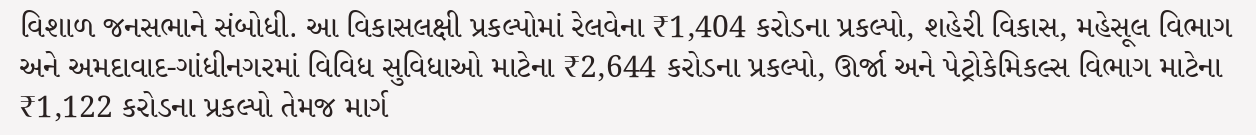વિશાળ જનસભાને સંબોધી. આ વિકાસલક્ષી પ્રકલ્પોમાં રેલવેના ₹1,404 કરોડના પ્રકલ્પો, શહેરી વિકાસ, મહેસૂલ વિભાગ અને અમદાવાદ-ગાંધીનગરમાં વિવિધ સુવિધાઓ માટેના ₹2,644 કરોડના પ્રકલ્પો, ઊર્જા અને પેટ્રોકેમિકલ્સ વિભાગ માટેના ₹1,122 કરોડના પ્રકલ્પો તેમજ માર્ગ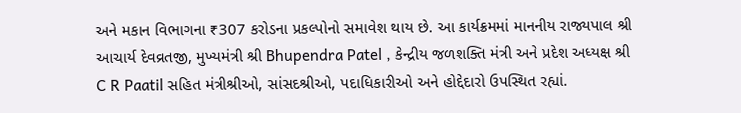અને મકાન વિભાગના ₹307 કરોડના પ્રકલ્પોનો સમાવેશ થાય છે. આ કાર્યક્રમમાં માનનીય રાજ્યપાલ શ્રી આચાર્ય દેવવ્રતજી, મુખ્યમંત્રી શ્રી Bhupendra Patel , કેન્દ્રીય જળશક્તિ મંત્રી અને પ્રદેશ અધ્યક્ષ શ્રી C R Paatil સહિત મંત્રીશ્રીઓ, સાંસદશ્રીઓ, પદાધિકારીઓ અને હોદ્દેદારો ઉપસ્થિત રહ્યાં.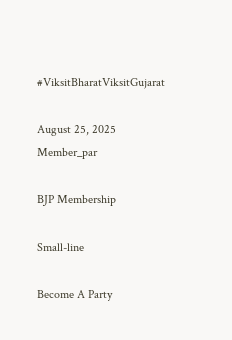#ViksitBharatViksitGujarat

August 25, 2025
Member_par

BJP Membership

Small-line

Become A Party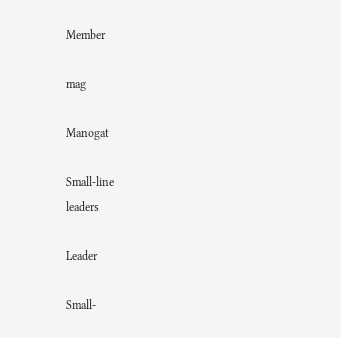Member

mag

Manogat

Small-line
leaders

Leader

Small-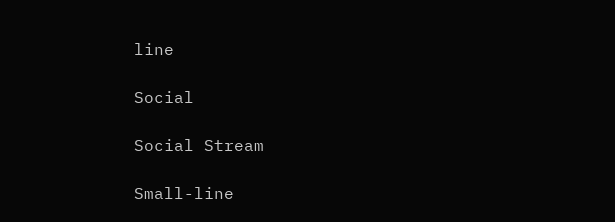line

Social

Social Stream

Small-line